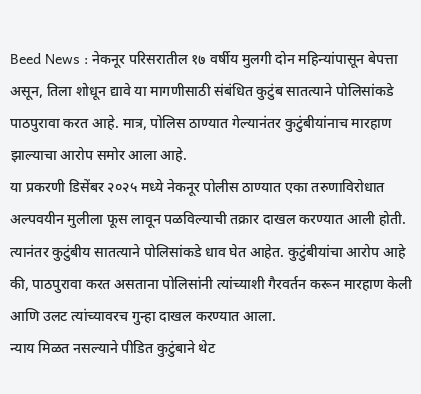Beed News : नेकनूर परिसरातील १७ वर्षीय मुलगी दोन महिन्यांपासून बेपत्ता असून, तिला शोधून द्यावे या मागणीसाठी संबंधित कुटुंब सातत्याने पोलिसांकडे पाठपुरावा करत आहे. मात्र, पोलिस ठाण्यात गेल्यानंतर कुटुंबीयांनाच मारहाण झाल्याचा आरोप समोर आला आहे.
या प्रकरणी डिसेंबर २०२५ मध्ये नेकनूर पोलीस ठाण्यात एका तरुणाविरोधात अल्पवयीन मुलीला फूस लावून पळविल्याची तक्रार दाखल करण्यात आली होती. त्यानंतर कुटुंबीय सातत्याने पोलिसांकडे धाव घेत आहेत. कुटुंबीयांचा आरोप आहे की, पाठपुरावा करत असताना पोलिसांनी त्यांच्याशी गैरवर्तन करून मारहाण केली आणि उलट त्यांच्यावरच गुन्हा दाखल करण्यात आला.
न्याय मिळत नसल्याने पीडित कुटुंबाने थेट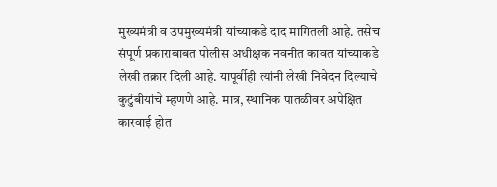मुख्यमंत्री व उपमुख्यमंत्री यांच्याकडे दाद मागितली आहे. तसेच संपूर्ण प्रकाराबाबत पोलीस अधीक्षक नवनीत कावत यांच्याकडे लेखी तक्रार दिली आहे. यापूर्वीही त्यांनी लेखी निवेदन दिल्याचे कुटुंबीयांचे म्हणणे आहे. मात्र, स्थानिक पातळीवर अपेक्षित कारवाई होत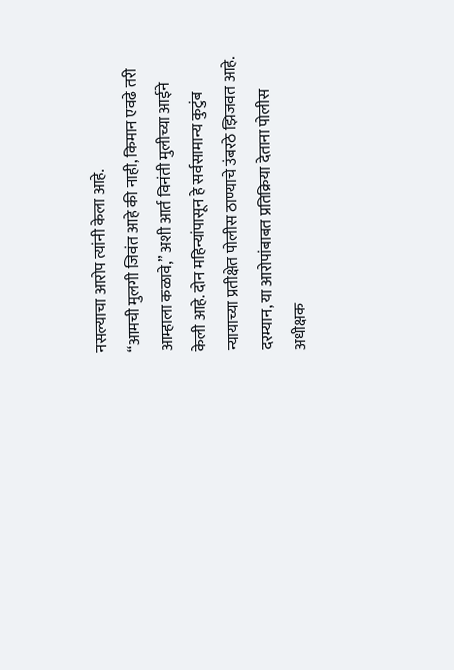नसल्याचा आरोप त्यांनी केला आहे.
“आमची मुलगी जिवंत आहे की नाही, किमान एवढे तरी आम्हाला कळावे,” अशी आर्त विनंती मुलीच्या आईने केली आहे. दोन महिन्यांपासून हे सर्वसामान्य कुटुंब न्यायाच्या प्रतीक्षेत पोलीस ठाण्याचे उंबरठे झिजवत आहे.
दरम्यान, या आरोपांबाबत प्रतिक्रिया देताना पोलीस अधीक्षक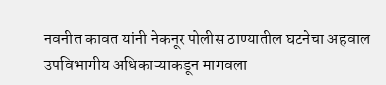नवनीत कावत यांनी नेकनूर पोलीस ठाण्यातील घटनेचा अहवाल उपविभागीय अधिकाऱ्याकडून मागवला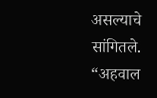असल्याचे सांगितले. “अहवाल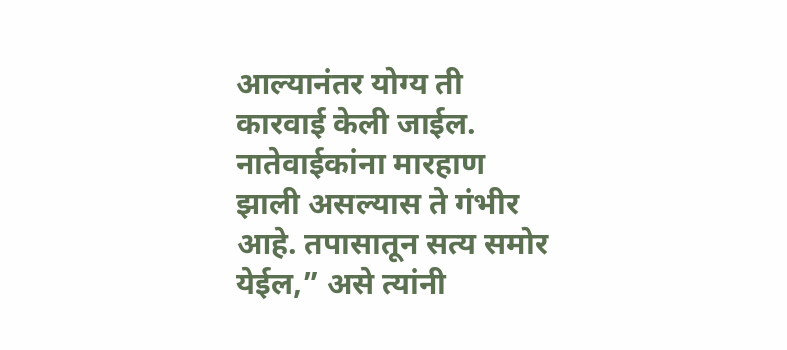आल्यानंतर योग्य ती कारवाई केली जाईल. नातेवाईकांना मारहाण झाली असल्यास ते गंभीर आहे. तपासातून सत्य समोर येईल,” असे त्यांनी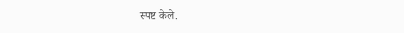स्पष्ट केले.